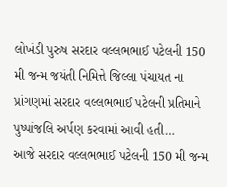લોખંડી પુરુષ સરદાર વલ્લભભાઈ પટેલની 150 મી જન્મ જયંતી નિમિત્તે જિલ્લા પંચાયત ના પ્રાંગણમાં સરદાર વલ્લભભાઈ પટેલની પ્રતિમાને પુષ્પાંજલિ અર્પણ કરવામાં આવી હતી…
આજે સરદાર વલ્લભભાઈ પટેલની 150 મી જન્મ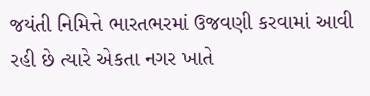જયંતી નિમિત્તે ભારતભરમાં ઉજવણી કરવામાં આવી રહી છે ત્યારે એકતા નગર ખાતે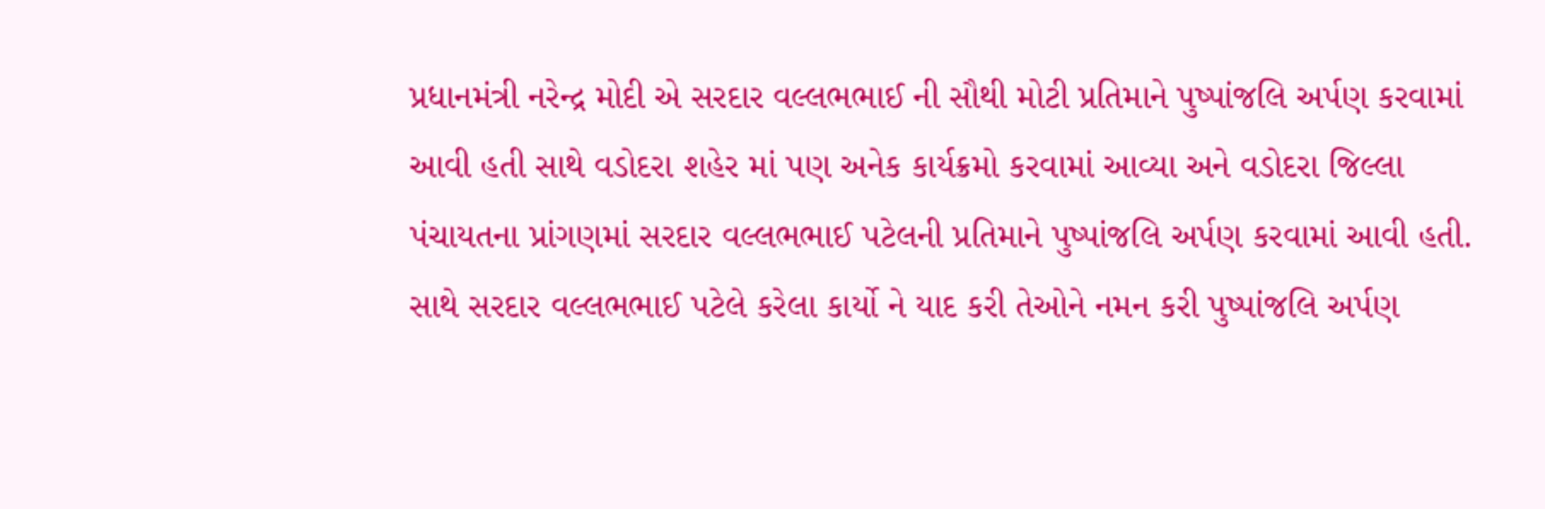પ્રધાનમંત્રી નરેન્દ્ર મોદી એ સરદાર વલ્લભભાઈ ની સૌથી મોટી પ્રતિમાને પુષ્પાંજલિ અર્પણ કરવામાં આવી હતી સાથે વડોદરા શહેર માં પણ અનેક કાર્યક્રમો કરવામાં આવ્યા અને વડોદરા જિલ્લા પંચાયતના પ્રાંગણમાં સરદાર વલ્લભભાઈ પટેલની પ્રતિમાને પુષ્પાંજલિ અર્પણ કરવામાં આવી હતી. સાથે સરદાર વલ્લભભાઈ પટેલે કરેલા કાર્યો ને યાદ કરી તેઓને નમન કરી પુષ્પાંજલિ અર્પણ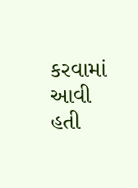કરવામાં આવી હતી